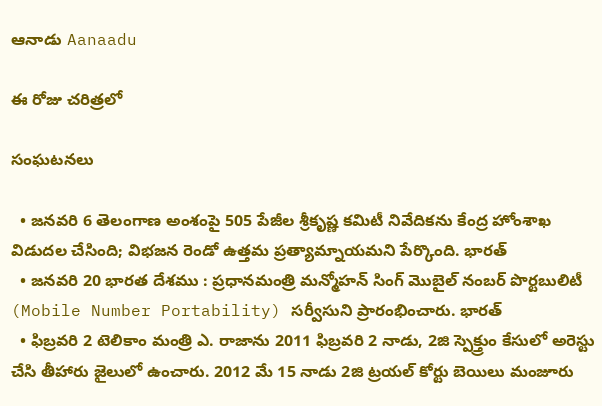ఆనాడు Aanaadu

ఈ రోజు చరిత్రలో

సంఘటనలు

  • జనవరి 6 తెలంగాణ అంశంపై 505 పేజీల శ్రీకృష్ణ కమిటీ నివేదికను కేంద్ర హోంశాఖ విడుదల చేసింది; విభజన రెండో ఉత్తమ ప్రత్యామ్నాయమని పేర్కొంది. భారత్
  • జనవరి 20 భారత దేశము : ప్రధానమంత్రి మన్మోహన్ సింగ్ మొబైల్ నంబర్ పొర్టబులిటీ (Mobile Number Portability) సర్వీసుని ప్రారంభించారు. భారత్
  • ఫిబ్రవరి 2 టెలికాం మంత్రి ఎ. రాజాను 2011 ఫిబ్రవరి 2 నాడు, 2జి స్పెక్త్రుం కేసులో అరెస్టు చేసి తీహారు జైలులో ఉంచారు. 2012 మే 15 నాడు 2జి ట్రయల్ కోర్టు బెయిలు మంజూరు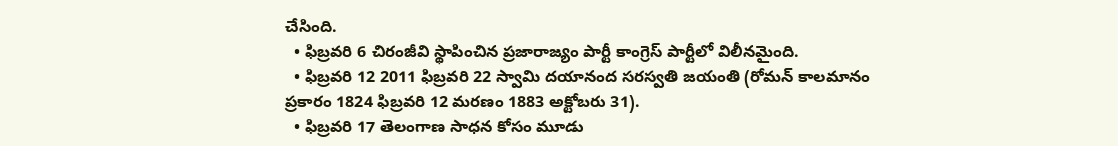చేసింది.
  • ఫిబ్రవరి 6 చిరంజీవి స్థాపించిన ప్రజారాజ్యం పార్టీ కాంగ్రెస్ పార్టీలో విలీనమైంది.
  • ఫిబ్రవరి 12 2011 ఫిబ్రవరి 22 స్వామి దయానంద సరస్వతి జయంతి (రోమన్ కాలమానం ప్రకారం 1824 ఫిబ్రవరి 12 మరణం 1883 అక్టోబరు 31).
  • ఫిబ్రవరి 17 తెలంగాణ సాధన కోసం మూడు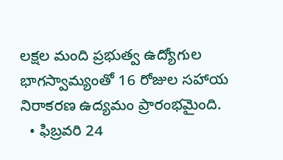లక్షల మంది ప్రభుత్వ ఉద్యోగుల భాగస్వామ్యంతో 16 రోజుల సహాయ నిరాకరణ ఉద్యమం ప్రారంభమైంది.
  • ఫిబ్రవరి 24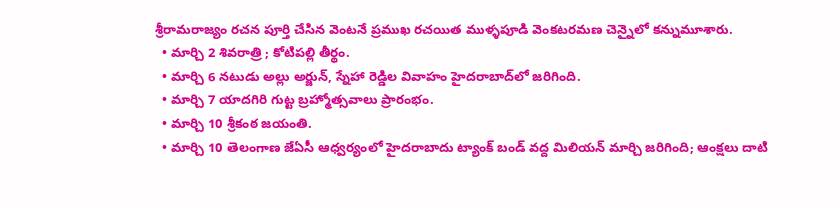శ్రీరామరాజ్యం రచన పూర్తి చేసిన వెంటనే ప్రముఖ రచయిత ముళ్ళపూడి వెంకటరమణ చెన్నైలో కన్నుమూశారు.
  • మార్చి 2 శివరాత్రి ; కోటిపల్లి తీర్థం.
  • మార్చి 6 నటుడు అల్లు అర్జున్, స్నేహా రెడ్డిల వివాహం హైదరాబాద్‌లో జరిగింది.
  • మార్చి 7 యాదగిరి గుట్ట బ్రహ్మోత్సవాలు ప్రారంభం.
  • మార్చి 10 శ్రీకంఠ జయంతి.
  • మార్చి 10 తెలంగాణ జేఏసీ ఆధ్వర్యంలో హైదరాబాదు ట్యాంక్ బండ్ వద్ద మిలియన్ మార్చి జరిగింది; ఆంక్షలు దాటి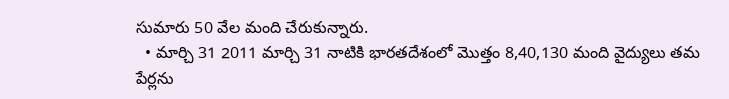సుమారు 50 వేల మంది చేరుకున్నారు.
  • మార్చి 31 2011 మార్చి 31 నాటికి భారతదేశంలో మొత్తం 8,40,130 మంది వైద్యులు తమ పేర్లను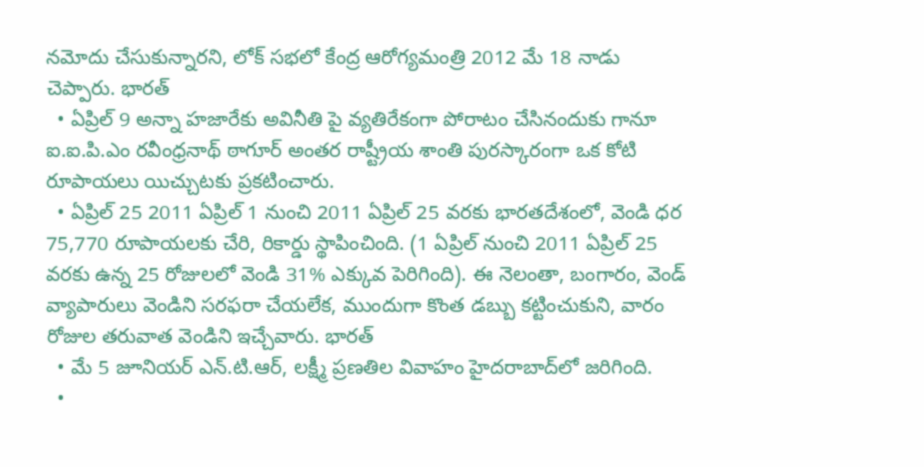నమోదు చేసుకున్నారని, లోక్ సభలో కేంద్ర ఆరోగ్యమంత్రి 2012 మే 18 నాడు చెప్పారు. భారత్
  • ఏప్రిల్ 9 అన్నా హజారేకు అవినీతి పై వ్యతిరేకంగా పోరాటం చేసినందుకు గానూ ఐ.ఐ.పి.ఎం రవీంధ్రనాథ్ ఠాగూర్ అంతర రాష్ట్రీయ శాంతి పురస్కారంగా ఒక కోటి రూపాయలు యిచ్చుటకు ప్రకటించారు.
  • ఏప్రిల్ 25 2011 ఏప్రిల్ 1 నుంచి 2011 ఏప్రిల్ 25 వరకు భారతదేశంలో, వెండి ధర 75,770 రూపాయలకు చేరి, రికార్డు స్థాపించింది. (1 ఏప్రిల్ నుంచి 2011 ఏప్రిల్ 25 వరకు ఉన్న 25 రోజులలో వెండి 31% ఎక్కువ పెరిగింది). ఈ నెలంతా, బంగారం, వెండ్ వ్యాపారులు వెండిని సరఫరా చేయలేక, ముందుగా కొంత డబ్బు కట్టించుకుని, వారం రోజుల తరువాత వెండిని ఇచ్చేవారు. భారత్
  • మే 5 జూనియర్ ఎన్.టి.ఆర్, లక్ష్మీ ప్రణతిల వివాహం హైదరాబాద్‌లో జరిగింది.
  •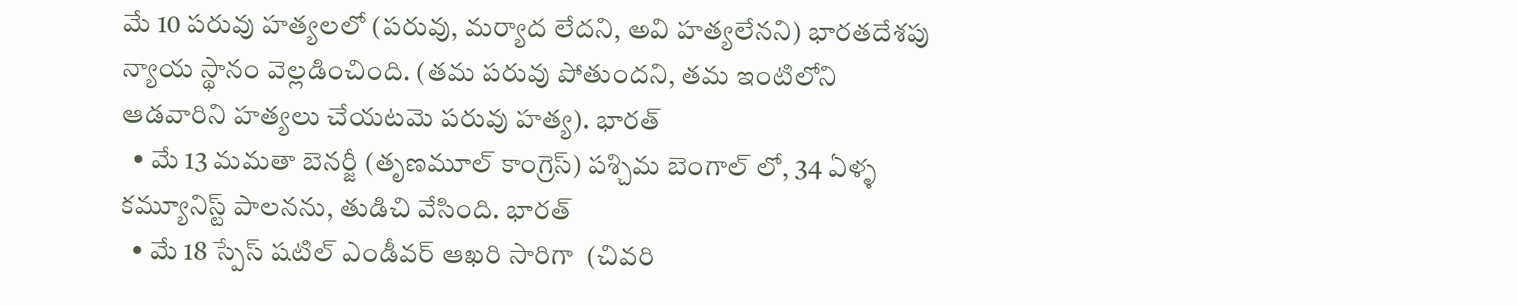మే 10 పరువు హత్యలలో (పరువు, మర్యాద లేదని, అవి హత్యలేనని) భారతదేశపు న్యాయ స్థానం వెల్లడించింది. (తమ పరువు పోతుందని, తమ ఇంటిలోని ఆడవారిని హత్యలు చేయటమె పరువు హత్య). భారత్
  • మే 13 మమతా బెనర్జీ (తృణమూల్ కాంగ్రెస్) పశ్చిమ బెంగాల్ లో, 34 ఏళ్ళ కమ్యూనిస్ట్ పాలనను, తుడిచి వేసింది. భారత్
  • మే 18 స్పేస్ షటిల్ ఎండీవర్ ఆఖరి సారిగా ‍ (చివరి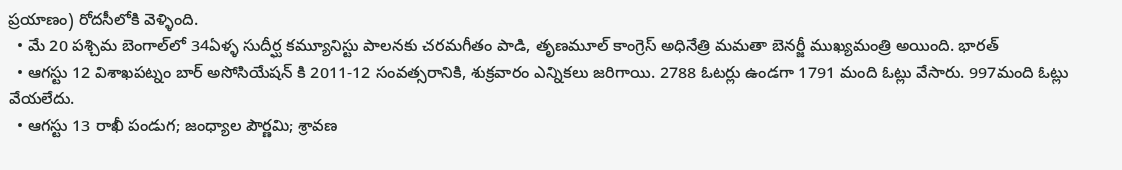ప్రయాణం) రోదసీలోకి వెళ్ళింది.
  • మే 20 పశ్చిమ బెంగాల్‌లో 34ఏళ్ళ సుదీర్ఘ కమ్యూనిస్టు పాలనకు చరమగీతం పాడి, తృణమూల్ కాంగ్రెస్ అధినేత్రి మమతా బెనర్జీ ముఖ్యమంత్రి అయింది. భారత్
  • ఆగస్టు 12 విశాఖపట్నం బార్ అసోసియేషన్ కి 2011-12 సంవత్సరానికి, శుక్రవారం ఎన్నికలు జరిగాయి. 2788 ఓటర్లు ఉండగా 1791 మంది ఓట్లు వేసారు. 997మంది ఓట్లు వేయలేదు.
  • ఆగస్టు 13 రాఖీ పండుగ; జంధ్యాల పౌర్ణమి; శ్రావణ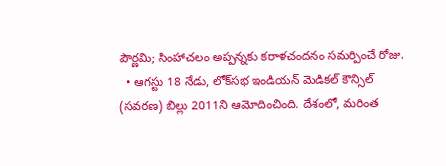పౌర్ణమి; సింహాచలం అప్పన్నకు కరాళచందనం సమర్పించే రోజు.
  • ఆగస్టు 18 నేడు, లోక్‌సభ ఇండియన్ మెడికల్ కౌన్సిల్ (సవరణ) బిల్లు 2011ని ఆమోదించింది. దేశంలో, మరింత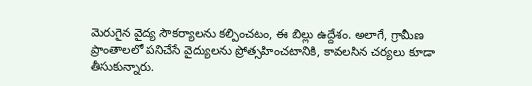మెరుగైన వైద్య సౌకర్యాలను కల్పించటం, ఈ బిల్లు ఉద్దేశం. అలాగే, గ్రామీణ ప్రాంతాలలో పనిచేసే వైద్యులను ప్రోత్సహించటానికి, కావలసిన చర్యలు కూడా తీసుకున్నారు.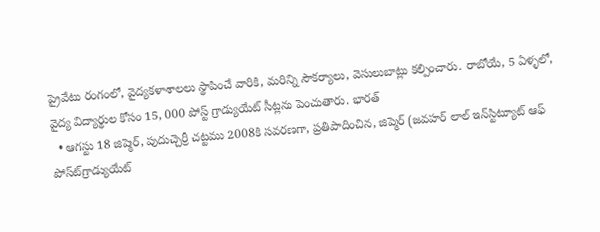ప్రైవేటు రంగంలో, వైద్యకళాశాలలు స్థాపించే వారికి, మరిన్ని సౌకర్యాలు, వెసులుబాట్లు కల్పించారు. రాబోయే, 5 ఏళ్ళలో, వైద్య విద్యార్థుల కోసం 15, 000 పోస్ట్ గ్రాడ్యుయేట్ సీట్లను పెంచుతారు. భారత్
  • ఆగస్టు 18 జిప్మెర్, పుదుచ్చెర్రీ చట్టము 2008కి సవరణగా, ప్రతిపాదించిన, జిప్మెర్ (జవహర్ లాల్ ఇన్‍స్టిట్యూట్ ఆఫ్ పోస్ట్‍గ్రాడ్యుయేట్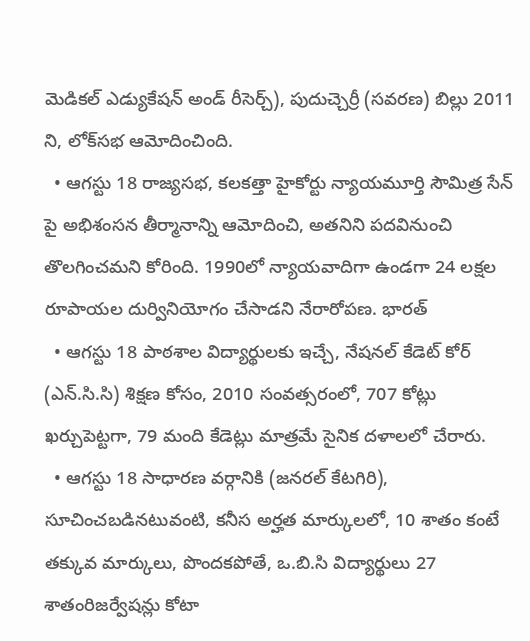మెడికల్ ఎడ్యుకేషన్ అండ్ రీసెర్చ్), పుదుచ్చెర్రీ (సవరణ) బిల్లు 2011 ని, లోక్‍సభ ఆమోదించింది.
  • ఆగస్టు 18 రాజ్యసభ, కలకత్తా హైకోర్టు న్యాయమూర్తి సౌమిత్ర సేన్ పై అభిశంసన తీర్మానాన్ని ఆమోదించి, అతనిని పదవినుంచి తొలగించమని కోరింది. 1990లో న్యాయవాదిగా ఉండగా 24 లక్షల రూపాయల దుర్వినియోగం చేసాడని నేరారోపణ. భారత్
  • ఆగస్టు 18 పాఠశాల విద్యార్థులకు ఇచ్చే, నేషనల్ కేడెట్ కోర్ (ఎన్.సి.సి) శిక్షణ కోసం, 2010 సంవత్సరంలో, 707 కోట్లు ఖర్చుపెట్టగా, 79 మంది కేడెట్లు మాత్రమే సైనిక దళాలలో చేరారు.
  • ఆగస్టు 18 సాధారణ వర్గానికి (జనరల్ కేటగిరి), సూచించబడినటువంటి, కనీస అర్హత మార్కులలో, 10 శాతం కంటే తక్కువ మార్కులు, పొందకపోతే, ఒ.బి.సి విద్యార్థులు 27 శాతంరిజర్వేషన్లు కోటా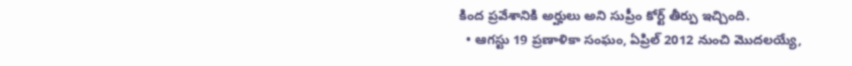కింద ప్రవేశానికి అర్హులు అని సుప్రీం కోర్ట్ తీర్పు ఇచ్చింది.
  • ఆగస్టు 19 ప్రణాళికా సంఘం, ఏప్రిల్ 2012 నుంచి మొదలయ్యే,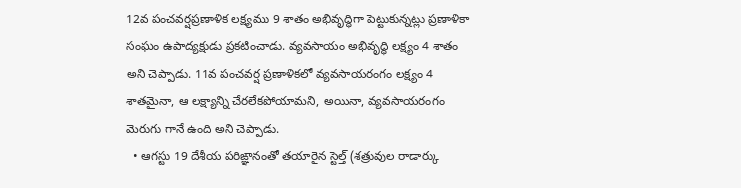12వ పంచవర్షప్రణాళిక లక్ష్యము 9 శాతం అభివృద్ధిగా పెట్టుకున్నట్లు ప్రణాళికా సంఘం ఉపాద్యక్షుడు ప్రకటించాడు. వ్యవసాయం అభివృద్ధి లక్ష్యం 4 శాతం అని చెప్పాడు. 11వ పంచవర్ష ప్రణాళికలో వ్యవసాయరంగం లక్ష్యం 4 శాతమైనా, ఆ లక్ష్యాన్ని చేరలేకపోయామని, అయినా, వ్యవసాయరంగం మెరుగు గానే ఉంది అని చెప్పాడు.
  • ఆగస్టు 19 దేశీయ పరిఙ్ఞానంతో తయారైన స్టెల్త్ (శత్రువుల రాడార్కు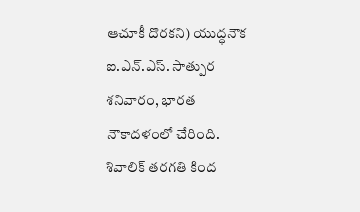ఆచూకీ దొరకని) యుద్ధనౌక ఐ.ఎన్‌.ఎస్. సాత్పుర శనివారం, భారత నౌకాదళంలో చేరింది. శివాలిక్ తరగతి కింద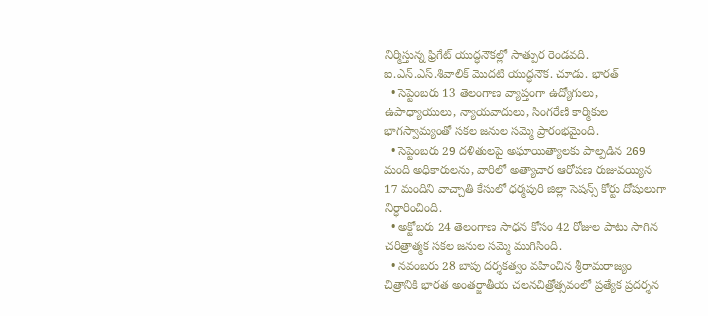నిర్మిస్తున్న ఫ్రిగేట్ యుద్ధనౌకల్లో సాత్పుర రెండవది. ఐ.ఎన్.ఎస్.శివాలిక్ మొదటి యుద్ధనౌక. చూడు. భారత్
  • సెప్టెంబరు 13 తెలంగాణ వ్యాప్తంగా ఉద్యోగులు, ఉపాధ్యాయులు, న్యాయవాదులు, సింగరేణి కార్మికుల భాగస్వామ్యంతో సకల జనుల సమ్మె ప్రారంభమైంది.
  • సెప్టెంబరు 29 దళితులపై అఘాయిత్యాలకు పాల్పడిన 269 మంది అధికారులను, వారిలో అత్యాచార‌ ఆరోపణ రుజువయ్యిన 17 మందిని వాచ్చాతి కేసులో‌ ధర్మపురి జిల్లా సెషన్స్ కోర్టు దోషులుగా నిర్ధారించింది.
  • అక్టోబరు 24 తెలంగాణ సాధన కోసం 42 రోజుల పాటు సాగిన చరిత్రాత్మక సకల జనుల సమ్మె ముగిసింది.
  • నవంబరు 28 బాపు దర్శకత్వం వహించిన శ్రీరామరాజ్యం చిత్రానికి భారత అంతర్జాతీయ చలనచిత్రోత్సవంలో ప్రత్యేక ప్రదర్శన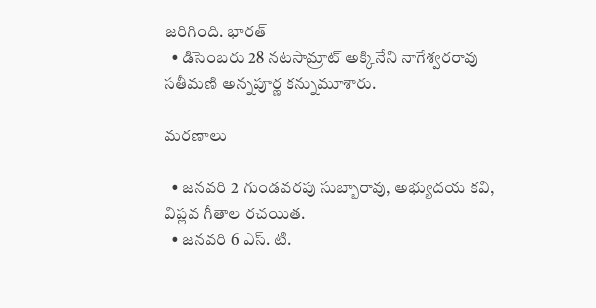జరిగింది. భారత్
  • డిసెంబరు 28 నటసామ్రాట్ అక్కినేని నాగేశ్వరరావు సతీమణి అన్నపూర్ణ కన్నుమూశారు.

మరణాలు

  • జనవరి 2 గుండవరపు సుబ్బారావు, అభ్యుదయ కవి, విప్లవ గీతాల రచయిత.
  • జనవరి 6 ఎస్. టి.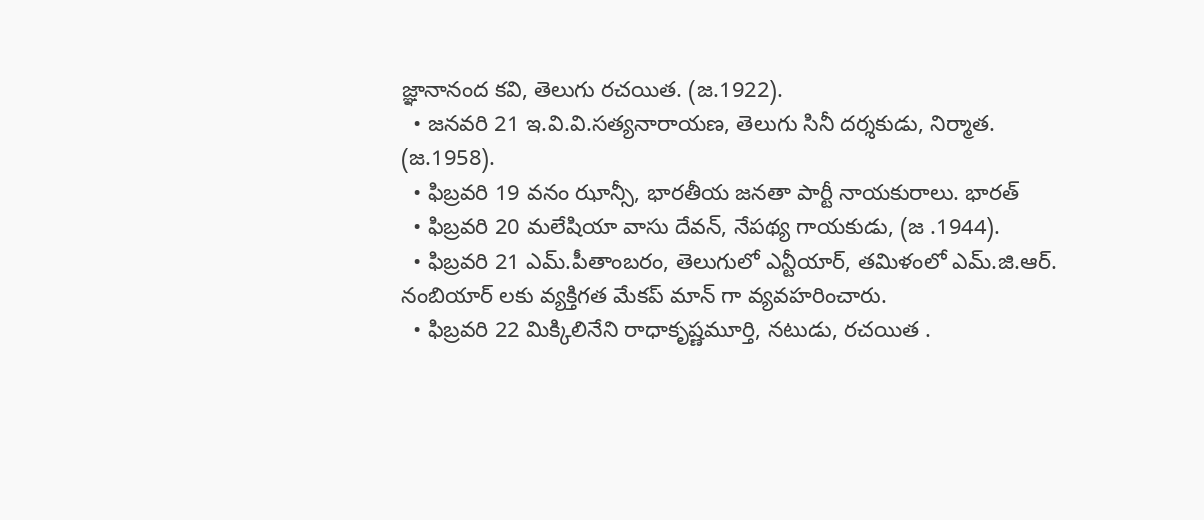జ్ఞానానంద కవి, తెలుగు రచయిత. (జ.1922).
  • జనవరి 21 ఇ.వి.వి.సత్యనారాయణ, తెలుగు సినీ దర్శకుడు, నిర్మాత. (జ.1958).
  • ఫిబ్రవరి 19 వనం ఝాన్సీ, భారతీయ జనతా పార్టీ నాయకురాలు. భారత్
  • ఫిబ్రవరి 20 మలేషియా వాసు దేవన్, నేపథ్య గాయకుడు, (జ .1944).
  • ఫిబ్రవరి 21 ఎమ్.పీతాంబరం, తెలుగులో ఎన్టీయార్, తమిళంలో ఎమ్.జి.ఆర్. నంబియార్ లకు వ్యక్తిగత మేకప్ మాన్ గా వ్యవహరించారు.
  • ఫిబ్రవరి 22 మిక్కిలినేని రాధాకృష్ణమూర్తి, నటుడు, రచయిత .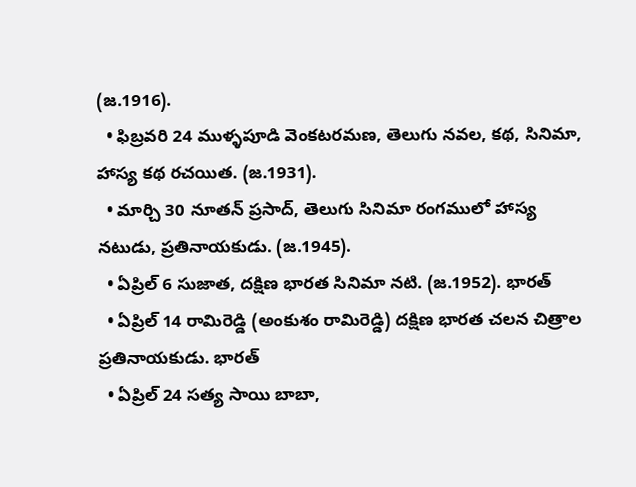(జ.1916).
  • ఫిబ్రవరి 24 ముళ్ళపూడి వెంకటరమణ, తెలుగు నవల, కథ, సినిమా, హాస్య కథ రచయిత. (జ.1931).
  • మార్చి 30 నూతన్ ప్రసాద్, తెలుగు సినిమా రంగములో హాస్య నటుడు, ప్రతినాయకుడు. (జ.1945).
  • ఏప్రిల్ 6 సుజాత, దక్షిణ భారత సినిమా నటి. (జ.1952). భారత్
  • ఏప్రిల్ 14 రామిరెడ్డి (అంకుశం రామిరెడ్డి) దక్షిణ భారత చలన చిత్రాల ప్రతినాయకుడు. భారత్
  • ఏప్రిల్ 24 సత్య సాయి బాబా,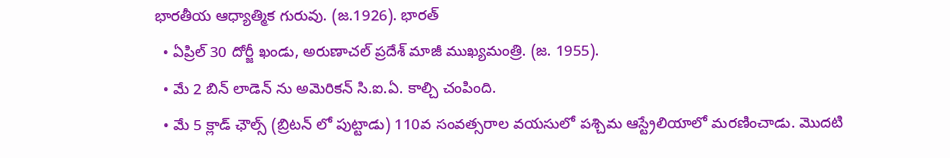భారతీయ ఆధ్యాత్మిక గురువు. (జ.1926). భారత్
  • ఏప్రిల్ 30 దోర్జీ ఖండు, అరుణాచల్ ప్రదేశ్ మాజీ ముఖ్యమంత్రి. (జ. 1955).
  • మే 2 బిన్ లాడెన్ ను అమెరికన్ సి.ఐ.ఏ. కాల్చి చంపింది.
  • మే 5 క్లాడ్ ఛౌల్స్ (బ్రిటన్ లో పుట్టాడు) 110వ సంవత్సరాల వయసులో పశ్చిమ ఆస్ట్రేలియాలో మరణించాడు. మొదటి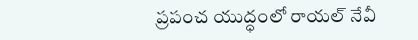ప్రపంచ యుద్ధంలో రాయల్ నేవీ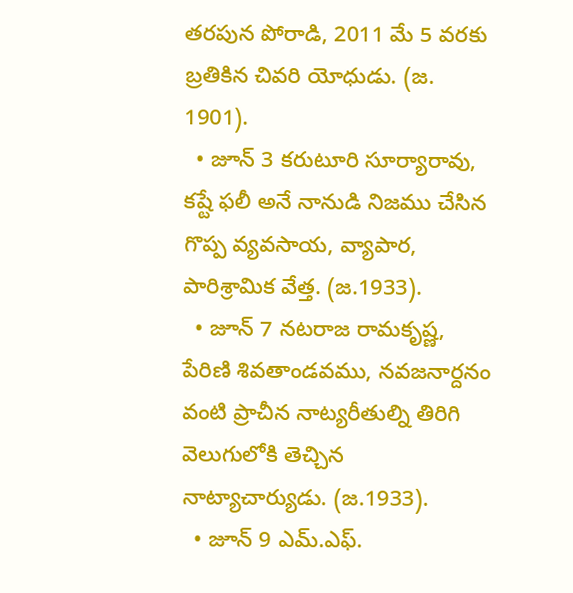తరపున పోరాడి, 2011 మే 5 వరకు బ్రతికిన చివరి యోధుడు. (జ. 1901).
  • జూన్ 3 కరుటూరి సూర్యారావు, కష్టే ఫలీ అనే నానుడి నిజము చేసిన గొప్ప వ్యవసాయ, వ్యాపార, పారిశ్రామిక వేత్త. (జ.1933).
  • జూన్ 7 నటరాజ రామకృష్ణ, పేరిణి శివతాండవము, నవజనార్దనం వంటి ప్రాచీన నాట్యరీతుల్ని తిరిగి వెలుగులోకి తెచ్చిన నాట్యాచార్యుడు. (జ.1933).
  • జూన్ 9 ఎమ్.ఎఫ్.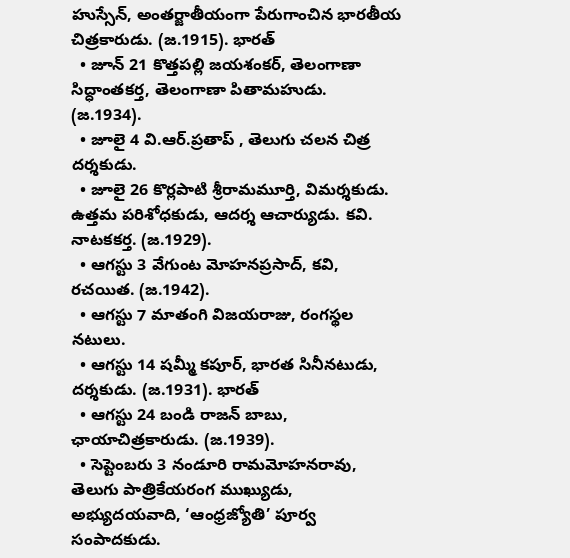హుస్సేన్, అంతర్జాతీయంగా పేరుగాంచిన భారతీయ చిత్రకారుడు. (జ.1915). భారత్
  • జూన్ 21 కొత్తపల్లి జయశంకర్, తెలంగాణా సిద్ధాంతకర్త, తెలంగాణా పితామహుడు. (జ.1934).
  • జూలై 4 వి.ఆర్.ప్రతాప్ , తెలుగు చలన చిత్ర దర్శకుడు.
  • జూలై 26 కొర్లపాటి శ్రీరామమూర్తి, విమర్శకుడు. ఉత్తమ పరిశోధకుడు, ఆదర్శ ఆచార్యుడు. కవి. నాటకకర్త. (జ.1929).
  • ఆగస్టు 3 వేగుంట మోహనప్రసాద్, కవి, రచయిత. (జ.1942).
  • ఆగస్టు 7 మాతంగి విజయరాజు, రంగస్థల నటులు.
  • ఆగస్టు 14 షమ్మీ కపూర్, భారత సినీనటుడు, దర్శకుడు. (జ.1931). భారత్
  • ఆగస్టు 24 బండి రాజన్ బాబు, ఛాయాచిత్రకారుడు. (జ.1939).
  • సెప్టెంబరు 3 నండూరి రామమోహనరావు, తెలుగు పాత్రికేయరంగ ముఖ్యుడు, అభ్యుదయవాది, ‘ఆంధ్రజ్యోతి’ పూర్వ సంపాదకుడు.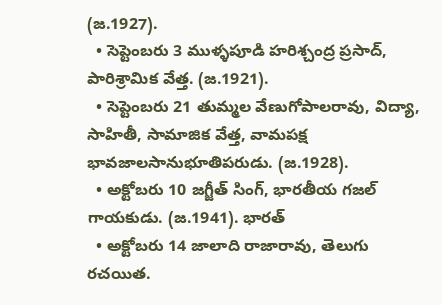(జ.1927).
  • సెప్టెంబరు 3 ముళ్ళపూడి హరిశ్చంద్ర ప్రసాద్, పారిశ్రామిక వేత్త. (జ.1921).
  • సెప్టెంబరు 21 తుమ్మల వేణుగోపాలరావు, విద్యా, సాహితీ, సామాజిక వేత్త, వామపక్ష భావజాలసానుభూతిపరుడు. (జ.1928).
  • అక్టోబరు 10 జగ్జీత్ సింగ్, భారతీయ గజల్ గాయకుడు. (జ.1941). భారత్
  • అక్టోబరు 14 జాలాది రాజారావు, తెలుగు రచయిత.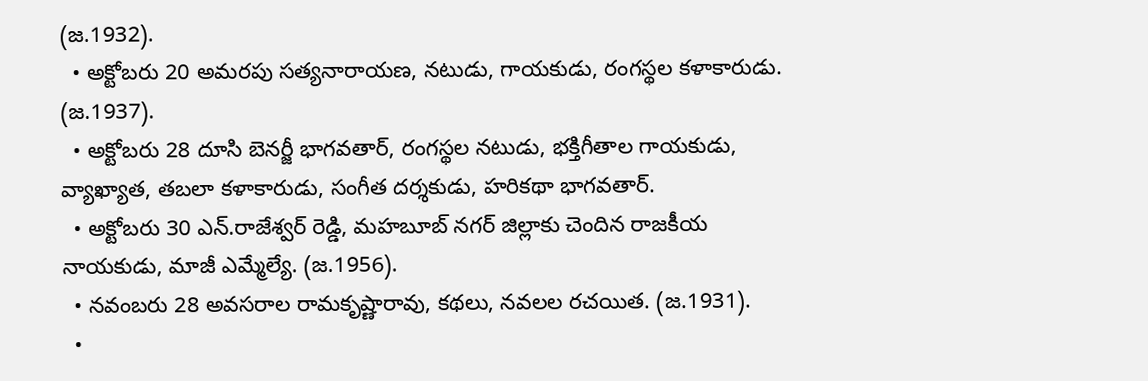(జ.1932).
  • అక్టోబరు 20 అమరపు సత్యనారాయణ, నటుడు, గాయకుడు, రంగస్థల కళాకారుడు. (జ.1937).
  • అక్టోబరు 28 దూసి బెనర్జీ భాగవతార్, రంగస్థల నటుడు, భక్తిగీతాల గాయకుడు, వ్యాఖ్యాత, తబలా కళాకారుడు, సంగీత దర్శకుడు, హరికథా భాగవతార్‌.
  • అక్టోబరు 30 ఎన్.రాజేశ్వర్ రెడ్డి, మహబూబ్ నగర్ జిల్లాకు చెందిన రాజకీయ నాయకుడు, మాజీ ఎమ్మేల్యే. (జ.1956).
  • నవంబరు 28 అవసరాల రామకృష్ణారావు, కథలు, నవలల రచయిత. (జ.1931).
  •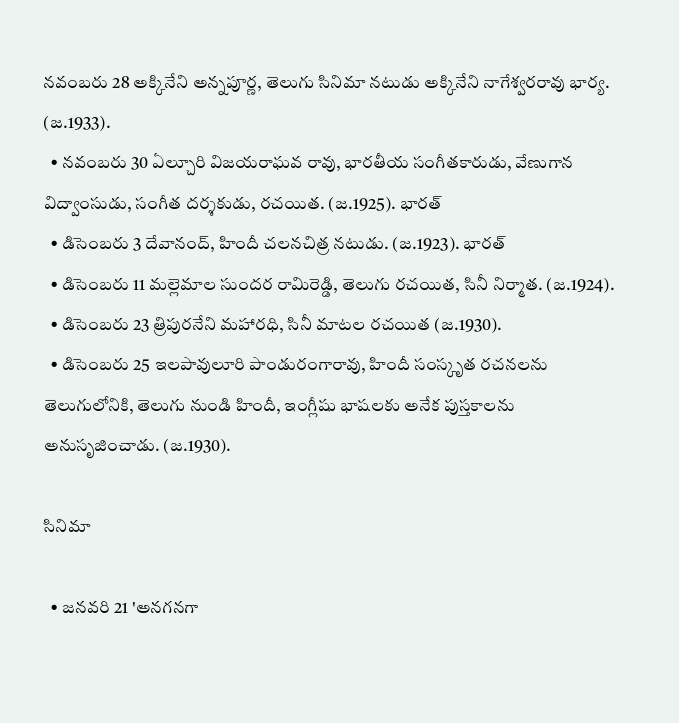నవంబరు 28 అక్కినేని అన్నపూర్ణ, తెలుగు సినిమా నటుడు అక్కినేని నాగేశ్వరరావు భార్య. (జ.1933).
  • నవంబరు 30 ఏల్చూరి విజయరాఘవ రావు, భారతీయ సంగీతకారుడు, వేణుగాన విద్వాంసుడు, సంగీత దర్శకుడు, రచయిత. (జ.1925). భారత్
  • డిసెంబరు 3 దేవానంద్, హిందీ చలనచిత్ర నటుడు. (జ.1923). భారత్
  • డిసెంబరు 11 మల్లెమాల సుందర రామిరెడ్డి, తెలుగు రచయిత, సినీ నిర్మాత. (జ.1924).
  • డిసెంబరు 23 త్రిపురనేని మహారధి, సినీ మాటల రచయిత (జ.1930).
  • డిసెంబరు 25 ఇలపావులూరి పాండురంగారావు, హిందీ సంస్కృత రచనలను తెలుగులోనికి, తెలుగు నుండి హిందీ, ఇంగ్లీషు భాషలకు అనేక పుస్తకాలను అనుసృజించాడు. (జ.1930).

సినిమా

  • జనవరి 21 'అనగనగా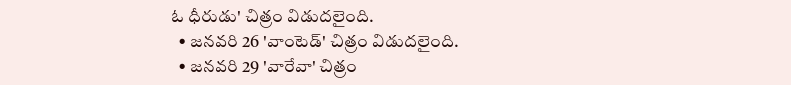ఓ ధీరుడు' చిత్రం విడుదలైంది.
  • జనవరి 26 'వాంటెడ్' చిత్రం విడుదలైంది.
  • జనవరి 29 'వారేవా' చిత్రం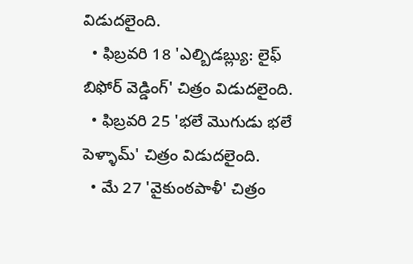విడుదలైంది.
  • ఫిబ్రవరి 18 'ఎల్బిడబ్ల్యు: లైఫ్ బిఫోర్ వెడ్డింగ్' చిత్రం విడుదలైంది.
  • ఫిబ్రవరి 25 'భలే మొగుడు భలే పెళ్ళామ్' చిత్రం విడుదలైంది.
  • మే 27 'వైకుంఠపాళీ' చిత్రం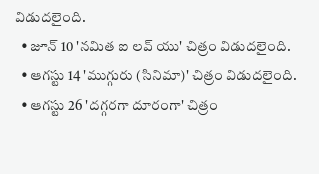విడుదలైంది.
  • జూన్ 10 'నమిత ఐ లవ్ యు' చిత్రం విడుదలైంది.
  • ఆగస్టు 14 'ముగ్గురు (సినిమా)' చిత్రం విడుదలైంది.
  • ఆగస్టు 26 'దగ్గరగా దూరంగా' చిత్రం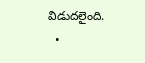విడుదలైంది.
  •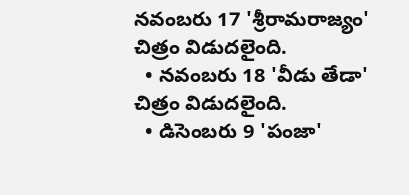నవంబరు 17 'శ్రీరామరాజ్యం' చిత్రం విడుదలైంది.
  • నవంబరు 18 'వీడు తేడా' చిత్రం విడుదలైంది.
  • డిసెంబరు 9 'పంజా'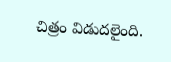చిత్రం విడుదలైంది.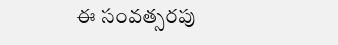ఈ సంవత్సరపు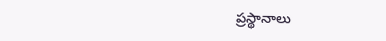ప్రస్థానాలు